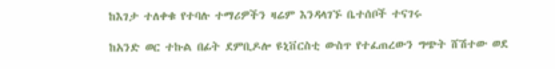ከእገታ ተለቀቁ የተባሉ ተማሪዎችን ዛሬም እንዳላገኙ ቤተሰቦች ተናገሩ

ከአንድ ወር ተኩል በፊት ደምቢዶሎ ዩኒቨርስቲ ውስጥ የተፈጠረውን ግጭት ሸሽተው ወደ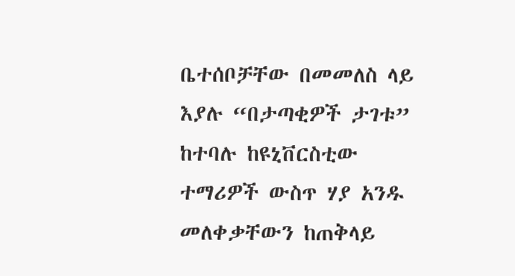ቤተሰቦቻቸው በመመለስ ላይ እያሉ “በታጣቂዎች ታገቱ” ከተባሉ ከዩኒቨርስቲው ተማሪዎች ውስጥ ሃያ አንዱ መለቀቃቸውን ከጠቅላይ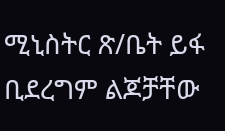ሚኒስትር ጽ/ቤት ይፋ ቢደረግም ልጆቻቸው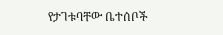የታገቱባቸው ቤተሰቦች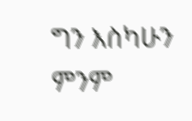ግን እስካሁን ምንም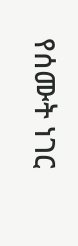የሰሙት ነገር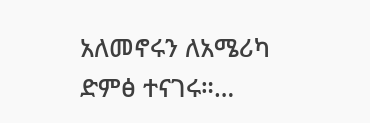አለመኖሩን ለአሜሪካ ድምፅ ተናገሩ።…